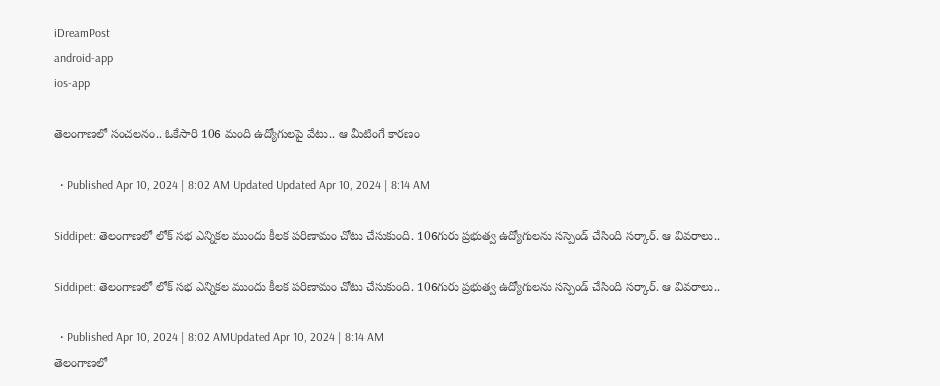iDreamPost
android-app
ios-app

తెలంగాణలో సంచలనం.. ఓకేసారి 106 మంది ఉద్యోగులపై వేటు.. ఆ మీటింగే కారణం

  • Published Apr 10, 2024 | 8:02 AM Updated Updated Apr 10, 2024 | 8:14 AM

Siddipet: తెలంగాణలో లోక్ సభ ఎన్నికల ముందు కీలక పరిణామం చోటు చేసుకుంది. 106గురు ప్రభుత్వ ఉద్యోగులను సస్పెండ్ చేసింది సర్కార్. ఆ వివరాలు..

Siddipet: తెలంగాణలో లోక్ సభ ఎన్నికల ముందు కీలక పరిణామం చోటు చేసుకుంది. 106గురు ప్రభుత్వ ఉద్యోగులను సస్పెండ్ చేసింది సర్కార్. ఆ వివరాలు..

  • Published Apr 10, 2024 | 8:02 AMUpdated Apr 10, 2024 | 8:14 AM
తెలంగాణలో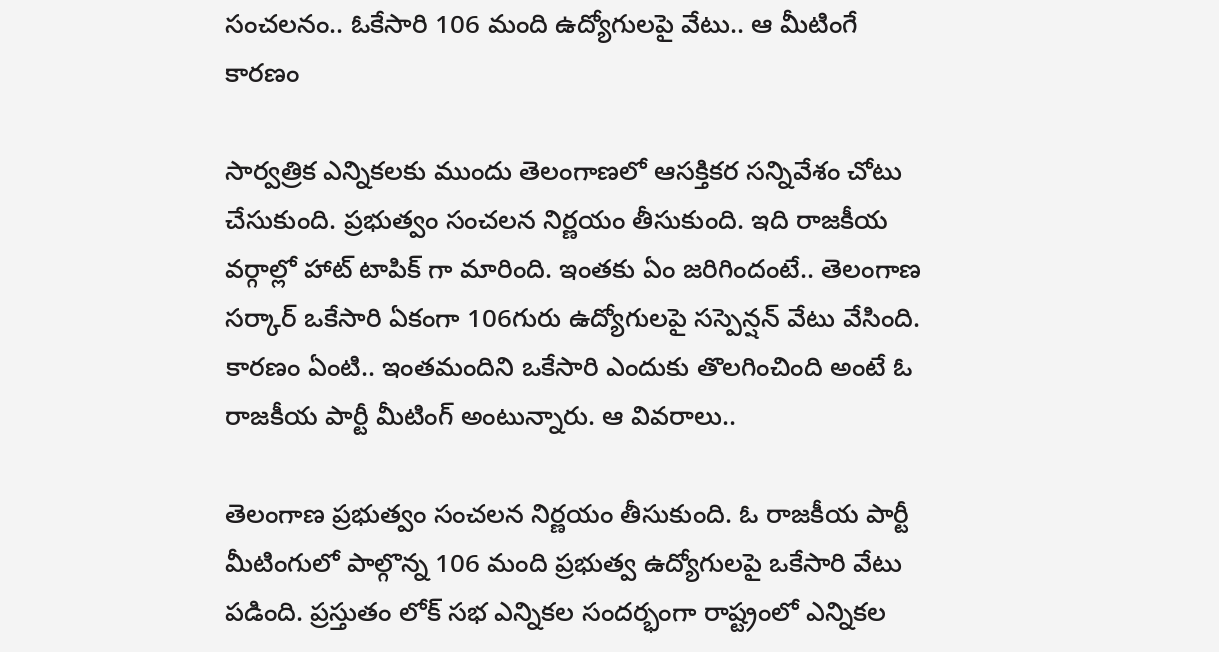సంచలనం.. ఓకేసారి 106 మంది ఉద్యోగులపై వేటు.. ఆ మీటింగే కారణం

సార్వత్రిక ఎన్నికలకు ముందు తెలంగాణలో ఆసక్తికర సన్నివేశం చోటు చేసుకుంది. ప్రభుత్వం సంచలన నిర్ణయం తీసుకుంది. ఇది రాజకీయ వర్గాల్లో హాట్ టాపిక్ గా మారింది. ఇంతకు ఏం జరిగిందంటే.. తెలంగాణ సర్కార్ ఒకేసారి ఏకంగా 106గురు ఉద్యోగులపై సస్పెన్షన్ వేటు వేసింది. కారణం ఏంటి.. ఇంతమందిని ఒకేసారి ఎందుకు తొలగించింది అంటే ఓ రాజకీయ పార్టీ మీటింగ్ అంటున్నారు. ఆ వివరాలు..

తెలంగాణ ప్రభుత్వం సంచలన నిర్ణయం తీసుకుంది. ఓ రాజకీయ పార్టీ మీటింగులో పాల్గొన్న 106 మంది ప్రభుత్వ ఉద్యోగులపై ఒకేసారి వేటు పడింది. ప్రస్తుతం లోక్ సభ ఎన్నికల సందర్భంగా రాష్ట్రంలో ఎన్నికల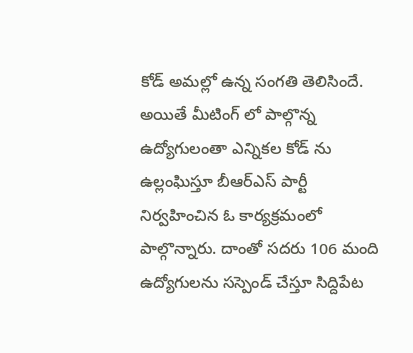కోడ్ అమల్లో ఉన్న సంగతి తెలిసిందే. అయితే మీటింగ్ లో పాల్గొన్న ఉద్యోగులంతా ఎన్నికల కోడ్ ను ఉల్లంఘిస్తూ బీఆర్ఎస్ పార్టీ నిర్వహించిన ఓ కార్యక్రమంలో పాల్గొన్నారు. దాంతో సదరు 106 మంది ఉద్యోగులను సస్పెండ్‌ చేస్తూ సిద్దిపేట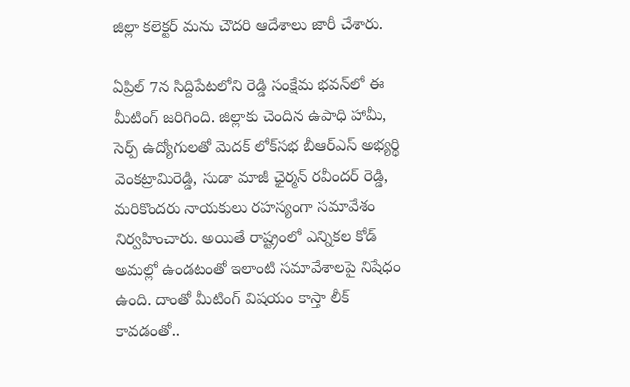జిల్లా కలెక్టర్ మను చౌదరి ఆదేశాలు జారీ చేశారు.

ఏప్రిల్ 7న సిద్దిపేటలోని రెడ్డి సంక్షేమ భవన్‌లో ఈ మీటింగ్ జరిగింది. జిల్లాకు చెందిన ఉపాధి హామీ, సెర్ప్‌ ఉద్యోగులతో మెదక్‌ లోక్‌సభ బీఆర్ఎస్ అభ్యర్థి వెంకట్రామిరెడ్డి, సుడా మాజీ ఛైర్మన్‌ రవీందర్‌ రెడ్డి, మరికొందరు నాయకులు రహస్యంగా సమావేశం నిర్వహించారు. అయితే రాష్ట్రంలో ఎన్నికల కోడ్ అమల్లో ఉండటంతో ఇలాంటి సమావేశాలపై నిషేధం ఉంది. దాంతో మీటింగ్ విషయం కాస్తా లీక్ కావడంతో..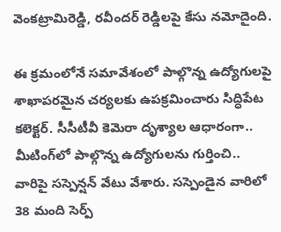వెంకట్రామిరెడ్డి, రవీందర్‌ రెడ్డిలపై కేసు నమోదైంది.

ఈ క్రమంలోనే సమావేశంలో పాల్గొన్న ఉద్యోగులపై శాఖాపరమైన చర్యలకు ఉపక్రమించారు సిద్ధిపేట కలెక్టర్. సీసీటీవీ కెమెరా దృశ్యాల ఆధారంగా.. మీటింగ్‌లో పాల్గొన్న ఉద్యోగులను గుర్తించి.. వారిపై సస్పెన్షన్ వేటు వేశారు. సస్పెండైన వారిలో 38 మంది సెర్ప్‌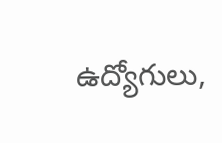ఉద్యోగులు,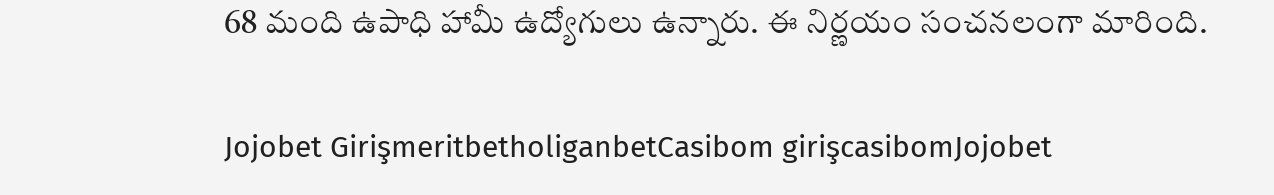68 మంది ఉపాధి హామీ ఉద్యోగులు ఉన్నారు. ఈ నిర్ణయం సంచనలంగా మారింది.

Jojobet GirişmeritbetholiganbetCasibom girişcasibomJojobet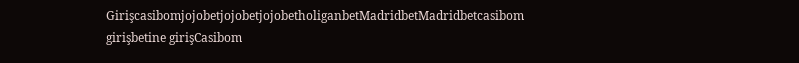GirişcasibomjojobetjojobetjojobetholiganbetMadridbetMadridbetcasibom girişbetine girişCasibom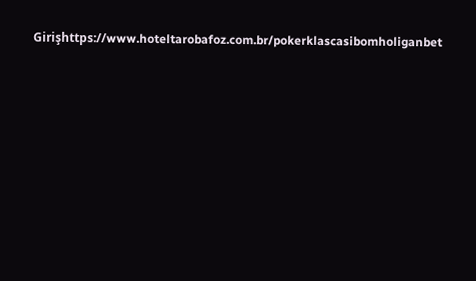Girişhttps://www.hoteltarobafoz.com.br/pokerklascasibomholiganbet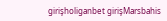girişholiganbet girişMarsbahis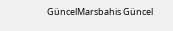GüncelMarsbahis Güncel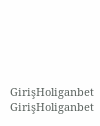GirişHoliganbet GirişHoliganbet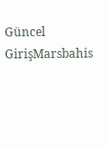Güncel GirişMarsbahis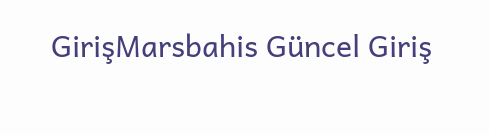GirişMarsbahis Güncel Giriş